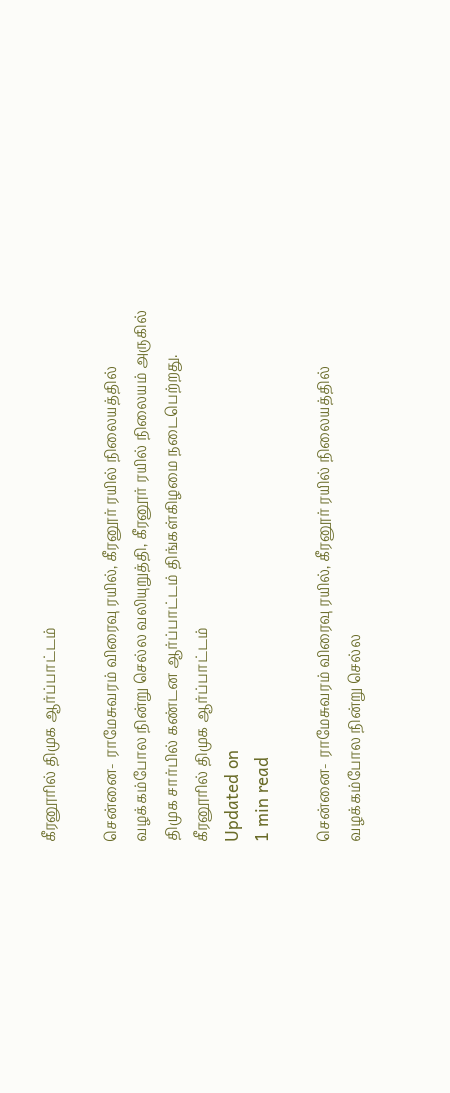கீரனூரில் திமுக ஆர்ப்பாட்டம்

சென்னை- ராமேசுவரம் விரைவு ரயில், கீரனூர் ரயில் நிலையத்தில் வழக்கம்போல நின்று செல்ல வலியுறுத்தி, கீரனூர் ரயில் நிலையம் அருகில் திமுக சார்பில் கண்டன ஆர்ப்பாட்டம் திங்கள்கிழமை நடைபெற்றது.
கீரனூரில் திமுக ஆர்ப்பாட்டம்
Updated on
1 min read

சென்னை- ராமேசுவரம் விரைவு ரயில், கீரனூர் ரயில் நிலையத்தில் வழக்கம்போல நின்று செல்ல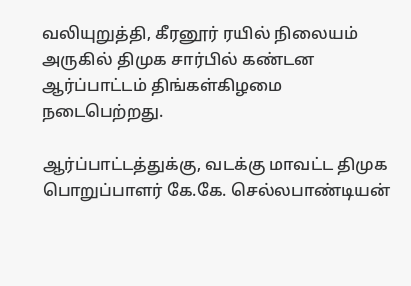வலியுறுத்தி, கீரனூர் ரயில் நிலையம் அருகில் திமுக சார்பில் கண்டன ஆர்ப்பாட்டம் திங்கள்கிழமை நடைபெற்றது.

ஆர்ப்பாட்டத்துக்கு, வடக்கு மாவட்ட திமுக பொறுப்பாளர் கே.கே. செல்லபாண்டியன்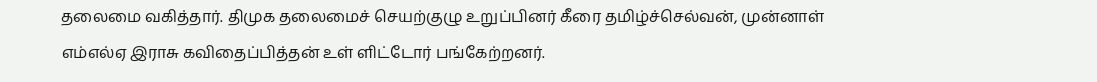தலைமை வகித்தார். திமுக தலைமைச் செயற்குழு உறுப்பினர் கீரை தமிழ்ச்செல்வன், முன்னாள் எம்எல்ஏ இராசு கவிதைப்பித்தன் உள் ளிட்டோர் பங்கேற்றனர்.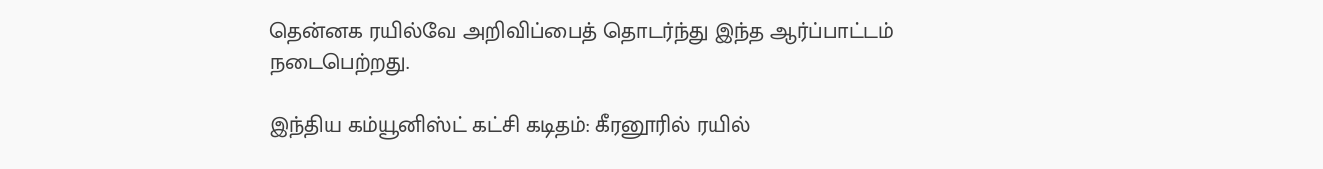தென்னக ரயில்வே அறிவிப்பைத் தொடர்ந்து இந்த ஆர்ப்பாட்டம் நடைபெற்றது.

இந்திய கம்யூனிஸ்ட் கட்சி கடிதம்: கீரனூரில் ரயில்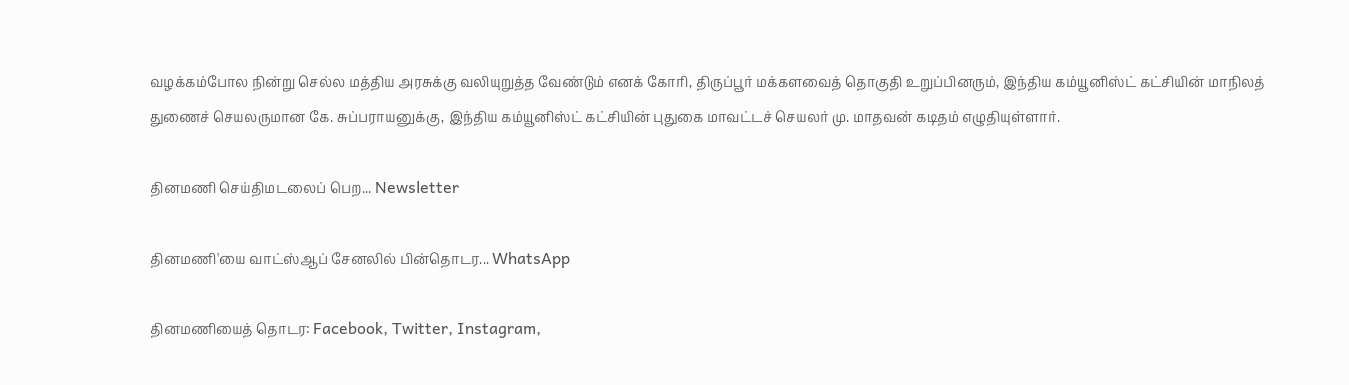வழக்கம்போல நின்று செல்ல மத்திய அரசுக்கு வலியுறுத்த வேண்டும் எனக் கோரி, திருப்பூர் மக்களவைத் தொகுதி உறுப்பினரும், இந்திய கம்யூனிஸ்ட் கட்சியின் மாநிலத் துணைச் செயலருமான கே. சுப்பராயனுக்கு, இந்திய கம்யூனிஸ்ட் கட்சியின் புதுகை மாவட்டச் செயலர் மு. மாதவன் கடிதம் எழுதியுள்ளார்.

தினமணி செய்திமடலைப் பெற... Newsletter

தினமணி'யை வாட்ஸ்ஆப் சேனலில் பின்தொடர... WhatsApp

தினமணியைத் தொடர: Facebook, Twitter, Instagram,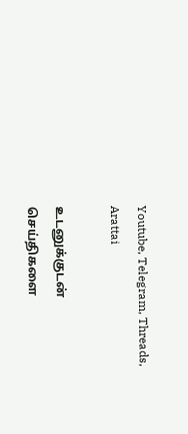Youtube, Telegram, Threads, Arattai

உடனுக்குடன் செய்திகளை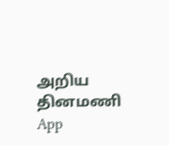அறிய தினமணி App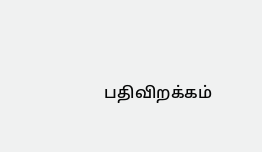பதிவிறக்கம்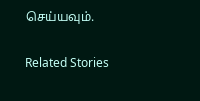செய்யவும்.

Related Stories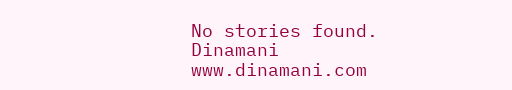No stories found.
Dinamani
www.dinamani.com